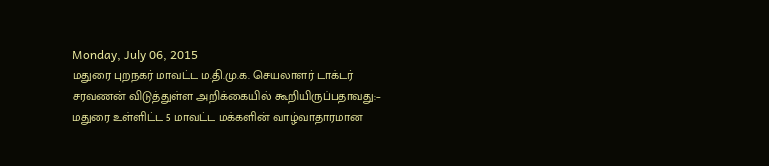Monday, July 06, 2015
மதுரை புறநகர் மாவட்ட ம.தி.மு.க. செயலாளர் டாக்டர் சரவணன் விடுத்துள்ள அறிக்கையில் கூறியிருப்பதாவது:–
மதுரை உள்ளிட்ட 5 மாவட்ட மக்களின் வாழ்வாதாரமான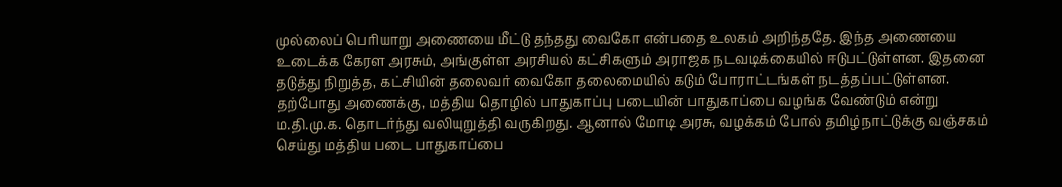முல்லைப் பெரியாறு அணையை மீட்டு தந்தது வைகோ என்பதை உலகம் அறிந்ததே. இந்த அணையை உடைக்க கேரள அரசும், அங்குள்ள அரசியல் கட்சிகளும் அராஜக நடவடிக்கையில் ஈடுபட்டுள்ளன. இதனை தடுத்து நிறுத்த, கட்சியின் தலைவர் வைகோ தலைமையில் கடும் போராட்டங்கள் நடத்தப்பட்டுள்ளன.
தற்போது அணைக்கு, மத்திய தொழில் பாதுகாப்பு படையின் பாதுகாப்பை வழங்க வேண்டும் என்று ம.தி.மு.க. தொடர்ந்து வலியுறுத்தி வருகிறது. ஆனால் மோடி அரசு, வழக்கம் போல் தமிழ்நாட்டுக்கு வஞ்சகம் செய்து மத்திய படை பாதுகாப்பை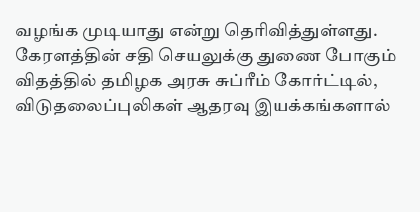வழங்க முடியாது என்று தெரிவித்துள்ளது.
கேரளத்தின் சதி செயலுக்கு துணை போகும் விதத்தில் தமிழக அரசு சுப்ரீம் கோர்ட்டில், விடுதலைப்புலிகள் ஆதரவு இயக்கங்களால்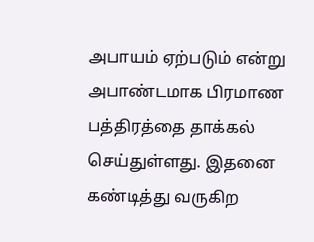அபாயம் ஏற்படும் என்று அபாண்டமாக பிரமாண பத்திரத்தை தாக்கல் செய்துள்ளது. இதனை கண்டித்து வருகிற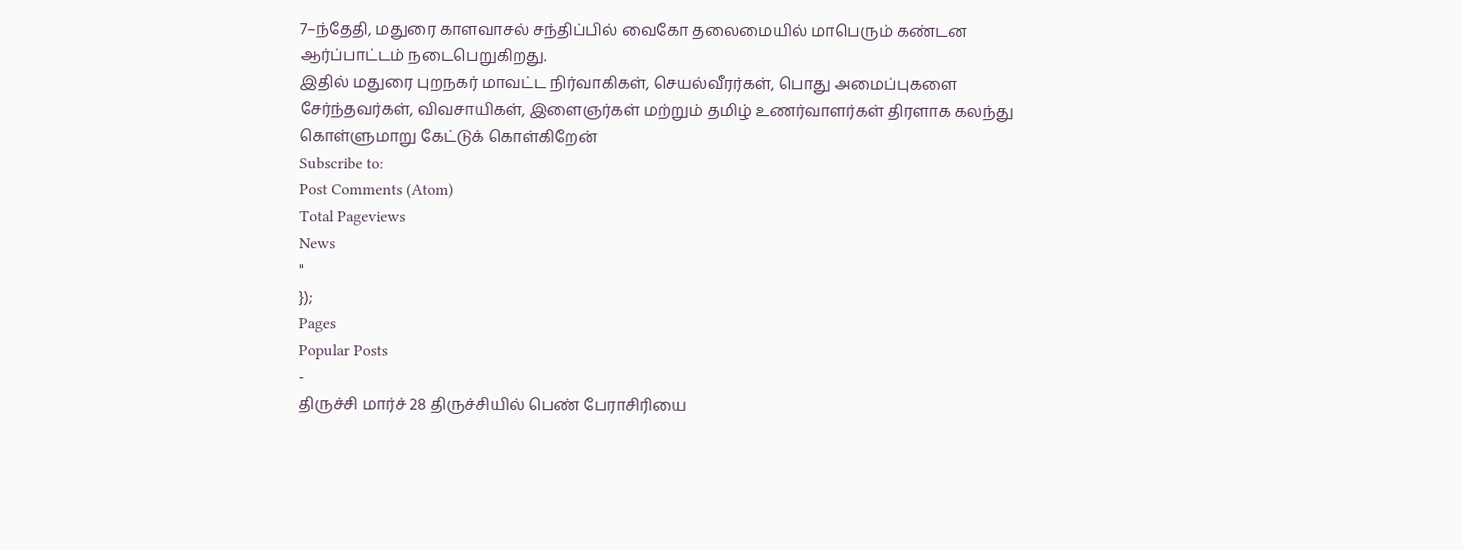7–ந்தேதி, மதுரை காளவாசல் சந்திப்பில் வைகோ தலைமையில் மாபெரும் கண்டன ஆர்ப்பாட்டம் நடைபெறுகிறது.
இதில் மதுரை புறநகர் மாவட்ட நிர்வாகிகள், செயல்வீரர்கள், பொது அமைப்புகளை சேர்ந்தவர்கள், விவசாயிகள், இளைஞர்கள் மற்றும் தமிழ் உணர்வாளர்கள் திரளாக கலந்து கொள்ளுமாறு கேட்டுக் கொள்கிறேன்
Subscribe to:
Post Comments (Atom)
Total Pageviews
News
"
});
Pages
Popular Posts
-
திருச்சி மார்ச் 28 திருச்சியில் பெண் பேராசிரியை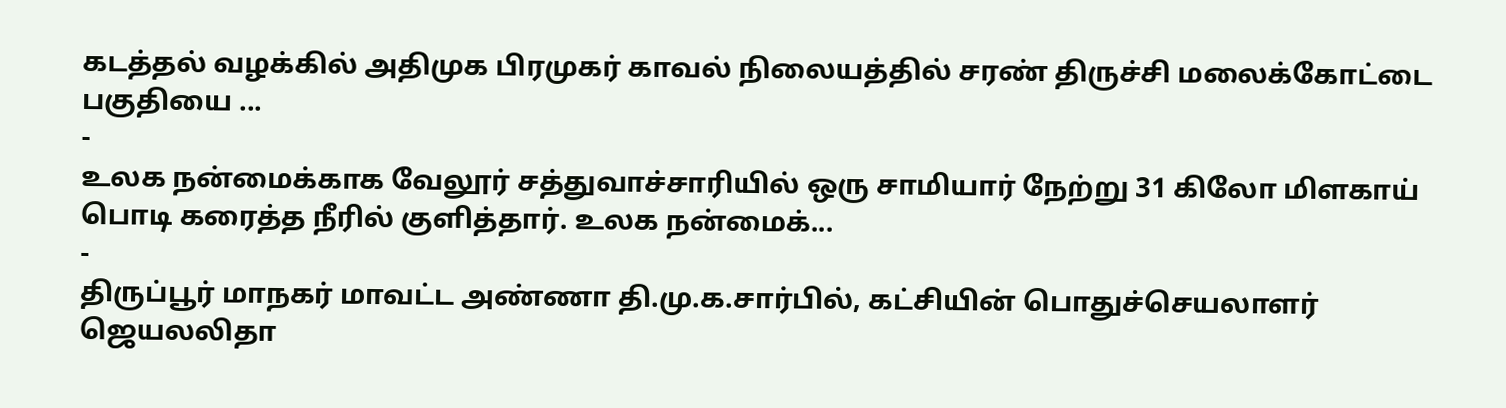கடத்தல் வழக்கில் அதிமுக பிரமுகர் காவல் நிலையத்தில் சரண் திருச்சி மலைக்கோட்டை பகுதியை ...
-
உலக நன்மைக்காக வேலூர் சத்துவாச்சாரியில் ஒரு சாமியார் நேற்று 31 கிலோ மிளகாய் பொடி கரைத்த நீரில் குளித்தார். உலக நன்மைக்...
-
திருப்பூர் மாநகர் மாவட்ட அண்ணா தி.மு.க.சார்பில், கட்சியின் பொதுச்செயலாளர் ஜெயலலிதா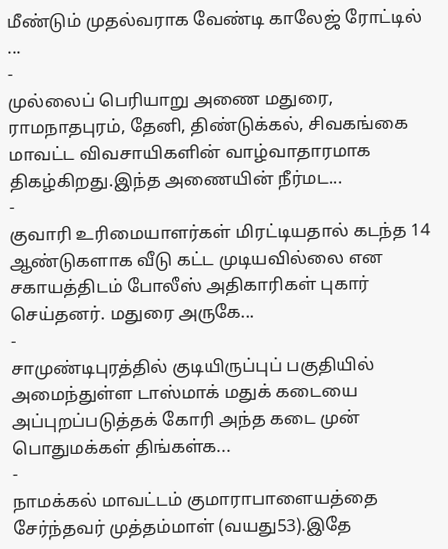மீண்டும் முதல்வராக வேண்டி காலேஜ் ரோட்டில் ...
-
முல்லைப் பெரியாறு அணை மதுரை, ராமநாதபுரம், தேனி, திண்டுக்கல், சிவகங்கை மாவட்ட விவசாயிகளின் வாழ்வாதாரமாக திகழ்கிறது.இந்த அணையின் நீர்மட...
-
குவாரி உரிமையாளர்கள் மிரட்டியதால் கடந்த 14 ஆண்டுகளாக வீடு கட்ட முடியவில்லை என சகாயத்திடம் போலீஸ் அதிகாரிகள் புகார் செய்தனர். மதுரை அருகே...
-
சாமுண்டிபுரத்தில் குடியிருப்புப் பகுதியில் அமைந்துள்ள டாஸ்மாக் மதுக் கடையை அப்புறப்படுத்தக் கோரி அந்த கடை முன் பொதுமக்கள் திங்கள்க...
-
நாமக்கல் மாவட்டம் குமாராபாளையத்தை சேர்ந்தவர் முத்தம்மாள் (வயது53).இதே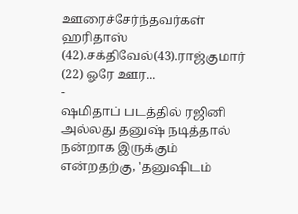ஊரைச்சேர்ந்தவர்கள் ஹரிதாஸ் (42).சக்திவேல்(43).ராஜ்குமார் (22) ஓரே ஊர...
-
ஷமிதாப் படத்தில் ரஜினி அல்லது தனுஷ் நடித்தால் நன்றாக இருக்கும் என்றதற்கு, 'தனுஷிடம்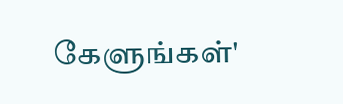கேளுங்கள்'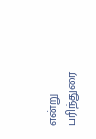என்று பரிந்துரை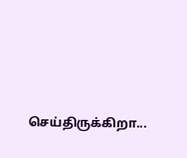செய்திருக்கிறா...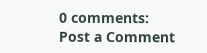0 comments:
Post a Comment